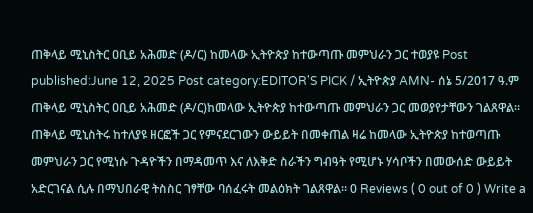ጠቅላይ ሚኒስትር ዐቢይ አሕመድ (ዶ/ር) ከመላው ኢትዮጵያ ከተውጣጡ መምህራን ጋር ተወያዩ Post published:June 12, 2025 Post category:EDITOR'S PICK / ኢትዮጵያ AMN- ሰኔ 5/2017 ዓ.ም ጠቅላይ ሚኒስትር ዐቢይ አሕመድ (ዶ/ር)ከመላው ኢትዮጵያ ከተውጣጡ መምህራን ጋር መወያየታቸውን ገልጸዋል፡፡ ጠቅላይ ሚኒስትሩ ከተለያዩ ዘርፎች ጋር የምናደርገውን ውይይት በመቀጠል ዛሬ ከመላው ኢትዮጵያ ከተወጣጡ መምህራን ጋር የሚነሱ ጉዳዮችን በማዳመጥ እና ለእቅድ ስራችን ግብዓት የሚሆኑ ሃሳቦችን በመውሰድ ውይይት አድርገናል ሲሉ በማህበራዊ ትስስር ገፃቸው ባሰፈሩት መልዕክት ገልጸዋል። 0 Reviews ( 0 out of 0 ) Write a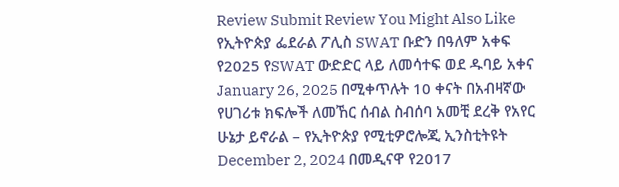Review Submit Review You Might Also Like የኢትዮጵያ ፌደራል ፖሊስ SWAT ቡድን በዓለም አቀፍ የ2025 የSWAT ውድድር ላይ ለመሳተፍ ወደ ዱባይ አቀና January 26, 2025 በሚቀጥሉት 10 ቀናት በአብዛኛው የሀገሪቱ ክፍሎች ለመኸር ሰብል ስብሰባ አመቺ ደረቅ የአየር ሁኔታ ይኖራል – የኢትዮጵያ የሚቲዎሮሎጂ ኢንስቲትዩት December 2, 2024 በመዲናዋ የ2017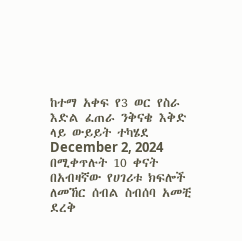ከተማ አቀፍ የ3 ወር የስራ እድል ፈጠራ ንቅናቄ እቅድ ላይ ውይይት ተካሄደ December 2, 2024
በሚቀጥሉት 10 ቀናት በአብዛኛው የሀገሪቱ ክፍሎች ለመኸር ሰብል ስብሰባ አመቺ ደረቅ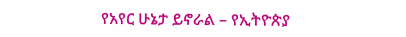የአየር ሁኔታ ይኖራል – የኢትዮጵያ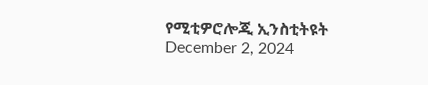የሚቲዎሮሎጂ ኢንስቲትዩት December 2, 2024